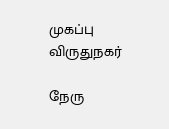முகப்பு
விருதுநகர்

நேரு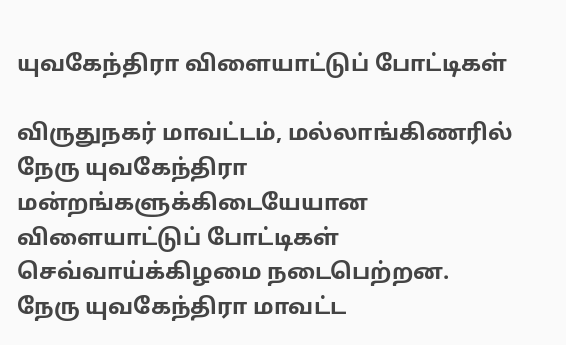யுவகேந்திரா விளையாட்டுப் போட்டிகள்

விருதுநகர் மாவட்டம், மல்லாங்கிணரில் நேரு யுவகேந்திரா மன்றங்களுக்கிடையேயான விளையாட்டுப் போட்டிகள் செவ்வாய்க்கிழமை நடைபெற்றன.     நேரு யுவகேந்திரா மாவட்ட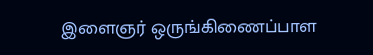இளைஞர் ஒருங்கிணைப்பாள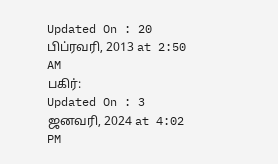Updated On : 20 பிப்ரவரி, 2013 at 2:50 AM
பகிர்:
Updated On : 3 ஜனவரி, 2024 at 4:02 PM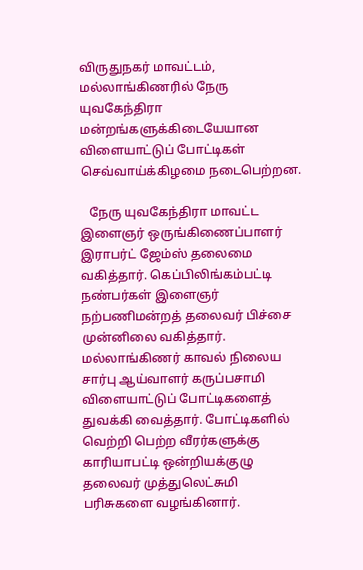விருதுநகர் மாவட்டம், மல்லாங்கிணரில் நேரு யுவகேந்திரா மன்றங்களுக்கிடையேயான விளையாட்டுப் போட்டிகள் செவ்வாய்க்கிழமை நடைபெற்றன.

   நேரு யுவகேந்திரா மாவட்ட இளைஞர் ஒருங்கிணைப்பாளர் இராபர்ட் ஜேம்ஸ் தலைமை வகித்தார். கெப்பிலிங்கம்பட்டி நண்பர்கள் இளைஞர் நற்பணிமன்றத் தலைவர் பிச்சை முன்னிலை வகித்தார்.     மல்லாங்கிணர் காவல் நிலைய சார்பு ஆய்வாளர் கருப்பசாமி விளையாட்டுப் போட்டிகளைத் துவக்கி வைத்தார். போட்டிகளில் வெற்றி பெற்ற வீரர்களுக்கு காரியாபட்டி ஒன்றியக்குழு தலைவர் முத்துலெட்சுமி பரிசுகளை வழங்கினார்.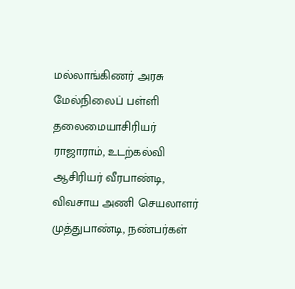மல்லாங்கிணர் அரசு மேல்நிலைப் பள்ளி தலைமையாசிரியர் ராஜாராம், உடற்கல்வி ஆசிரியர் வீரபாண்டி, விவசாய அணி செயலாளர் முத்துபாண்டி, நண்பர்கள்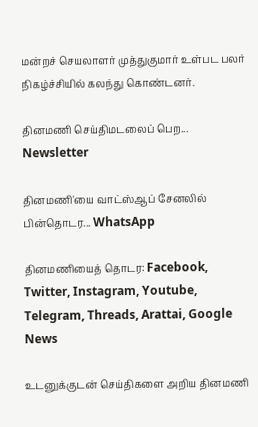மன்றச் செயலாளர் முத்துகுமார் உள்பட பலர் நிகழ்ச்சியில் கலந்து கொண்டனர்.

தினமணி செய்திமடலைப் பெற... Newsletter

தினமணி'யை வாட்ஸ்ஆப் சேனலில் பின்தொடர... WhatsApp

தினமணியைத் தொடர: Facebook, Twitter, Instagram, Youtube, Telegram, Threads, Arattai, Google News

உடனுக்குடன் செய்திகளை அறிய தினமணி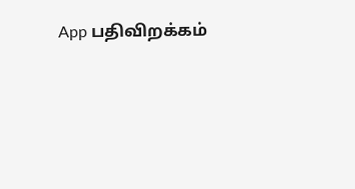App பதிவிறக்கம்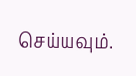செய்யவும்.